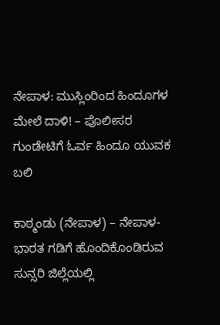ನೇಪಾಳ: ಮುಸ್ಲಿಂರಿಂದ ಹಿಂದೂಗಳ ಮೇಲೆ ದಾಳಿ! – ಪೊಲೀಸರ ಗುಂಡೇಟಿಗೆ ಓರ್ವ ಹಿಂದೂ ಯುವಕ ಬಲಿ

ಕಾಠ್ಮಂಡು (ನೇಪಾಳ) – ನೇಪಾಳ- ಭಾರತ ಗಡಿಗೆ ಹೊಂದಿಕೊಂಡಿರುವ ಸುನ್ಸರಿ ಜಿಲ್ಲೆಯಲ್ಲಿ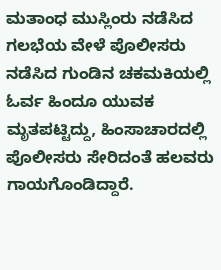ಮತಾಂಧ ಮುಸ್ಲಿಂರು ನಡೆಸಿದ ಗಲಭೆಯ ವೇಳೆ ಪೊಲೀಸರು ನಡೆಸಿದ ಗುಂಡಿನ ಚಕಮಕಿಯಲ್ಲಿ ಓರ್ವ ಹಿಂದೂ ಯುವಕ ಮೃತಪಟ್ಟಿದ್ದು, ಹಿಂಸಾಚಾರದಲ್ಲಿ ಪೊಲೀಸರು ಸೇರಿದಂತೆ ಹಲವರು ಗಾಯಗೊಂಡಿದ್ದಾರೆ.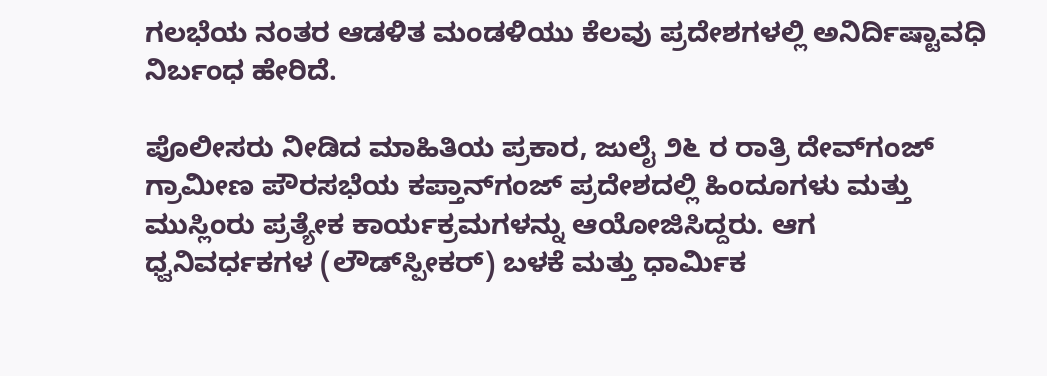ಗಲಭೆಯ ನಂತರ ಆಡಳಿತ ಮಂಡಳಿಯು ಕೆಲವು ಪ್ರದೇಶಗಳಲ್ಲಿ ಅನಿರ್ದಿಷ್ಟಾವಧಿ ನಿರ್ಬಂಧ ಹೇರಿದೆ.

ಪೊಲೀಸರು ನೀಡಿದ ಮಾಹಿತಿಯ ಪ್ರಕಾರ, ಜುಲೈ ೨೬ ರ ರಾತ್ರಿ ದೇವ್‌ಗಂಜ್ ಗ್ರಾಮೀಣ ಪೌರಸಭೆಯ ಕಪ್ತಾನ್‌ಗಂಜ್ ಪ್ರದೇಶದಲ್ಲಿ ಹಿಂದೂಗಳು ಮತ್ತು ಮುಸ್ಲಿಂರು ಪ್ರತ್ಯೇಕ ಕಾರ್ಯಕ್ರಮಗಳನ್ನು ಆಯೋಜಿಸಿದ್ದರು. ಆಗ ಧ್ವನಿವರ್ಧಕಗಳ (ಲೌಡ್‌ಸ್ಪೀಕರ್) ಬಳಕೆ ಮತ್ತು ಧಾರ್ಮಿಕ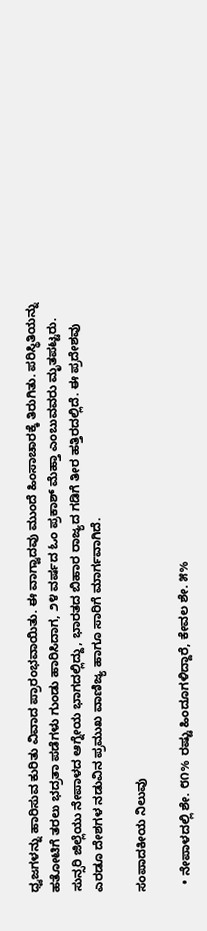ಧ್ವಜಗಳನ್ನು ಹಾರಿಸುವ ಕುರಿತು ವಿವಾದ ಪ್ರಾರಂಭವಾಯಿತು. ಈ ವಾಗ್ವಾದವು ಮುಂದೆ ಹಿಂಸಾಚಾರಕ್ಕೆ ತಿರುಗಿತು. ಪರಿಸ್ಥಿತಿಯನ್ನು ಹತೋಟಿಗೆ ತರಲು ಭದ್ರತಾ ಪಡೆಗಳು ಗುಂಡು ಹಾರಿಸಿದಾಗ, ೨೪ ವರ್ಷದ ಓಂ ಪ್ರಕಾಶ್ ಮೆಹ್ತಾ ಎಂಬುವವರು ಮೃತಪಟ್ಟರು. ಸುನ್ಸರಿ ಜಿಲ್ಲೆಯು ನೇಪಾಳದ ಆಗ್ನೇಯ ಭಾಗದಲ್ಲಿದ್ದು, ಭಾರತದ ಬಿಹಾರ ರಾಜ್ಯದ ಗಡಿಗೆ ತೀರ ಹತ್ತಿರದಲ್ಲಿದೆ. ಈ ಪ್ರದೇಶವು ಎರಡೂ ದೇಶಗಳ ನಡುವಿನ ಪ್ರಮುಖ ವಾಣಿಜ್ಯ ಹಾಗೂ ಸಾರಿಗೆ ಮಾರ್ಗವಾಗಿದೆ.

ಸಂಪಾದಕೀಯ ನಿಲುವು

  • ನೇಪಾಳದಲ್ಲಿ ಶೇ. ೮೧% ರಷ್ಟು ಹಿಂದೂಗಳಿದ್ದಾರೆ, ಕೇವಲ ಶೇ. ೫%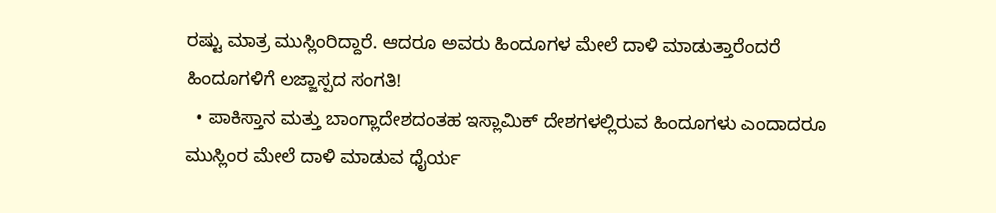ರಷ್ಟು ಮಾತ್ರ ಮುಸ್ಲಿಂರಿದ್ದಾರೆ. ಆದರೂ ಅವರು ಹಿಂದೂಗಳ ಮೇಲೆ ದಾಳಿ ಮಾಡುತ್ತಾರೆಂದರೆ ಹಿಂದೂಗಳಿಗೆ ಲಜ್ಜಾಸ್ಪದ ಸಂಗತಿ!
  • ಪಾಕಿಸ್ತಾನ ಮತ್ತು ಬಾಂಗ್ಲಾದೇಶದಂತಹ ಇಸ್ಲಾಮಿಕ್ ದೇಶಗಳಲ್ಲಿರುವ ಹಿಂದೂಗಳು ಎಂದಾದರೂ ಮುಸ್ಲಿಂರ ಮೇಲೆ ದಾಳಿ ಮಾಡುವ ಧೈರ್ಯ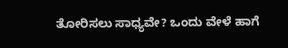ತೋರಿಸಲು ಸಾಧ್ಯವೇ? ಒಂದು ವೇಳೆ ಹಾಗೆ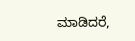ಮಾಡಿದರೆ,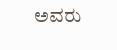ಅವರು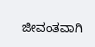ಜೀವಂತವಾಗಿ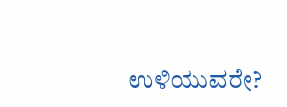ಉಳಿಯುವರೇ?